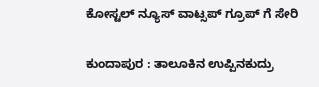ಕೋಸ್ಟಲ್ ನ್ಯೂಸ್ ವಾಟ್ಸಪ್ ಗ್ರೂಪ್ ಗೆ ಸೇರಿ

ಕುಂದಾಪುರ : ತಾಲೂಕಿನ ಉಪ್ಪಿನಕುದ್ರು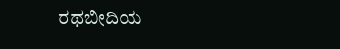ರಥಬೀದಿಯ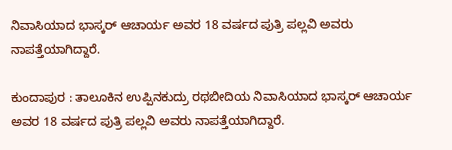ನಿವಾಸಿಯಾದ ಭಾಸ್ಕರ್ ಆಚಾರ್ಯ ಅವರ 18 ವರ್ಷದ ಪುತ್ರಿ ಪಲ್ಲವಿ ಅವರು ನಾಪತ್ತೆಯಾಗಿದ್ದಾರೆ.

ಕುಂದಾಪುರ : ತಾಲೂಕಿನ ಉಪ್ಪಿನಕುದ್ರು ರಥಬೀದಿಯ ನಿವಾಸಿಯಾದ ಭಾಸ್ಕರ್ ಆಚಾರ್ಯ ಅವರ 18 ವರ್ಷದ ಪುತ್ರಿ ಪಲ್ಲವಿ ಅವರು ನಾಪತ್ತೆಯಾಗಿದ್ದಾರೆ.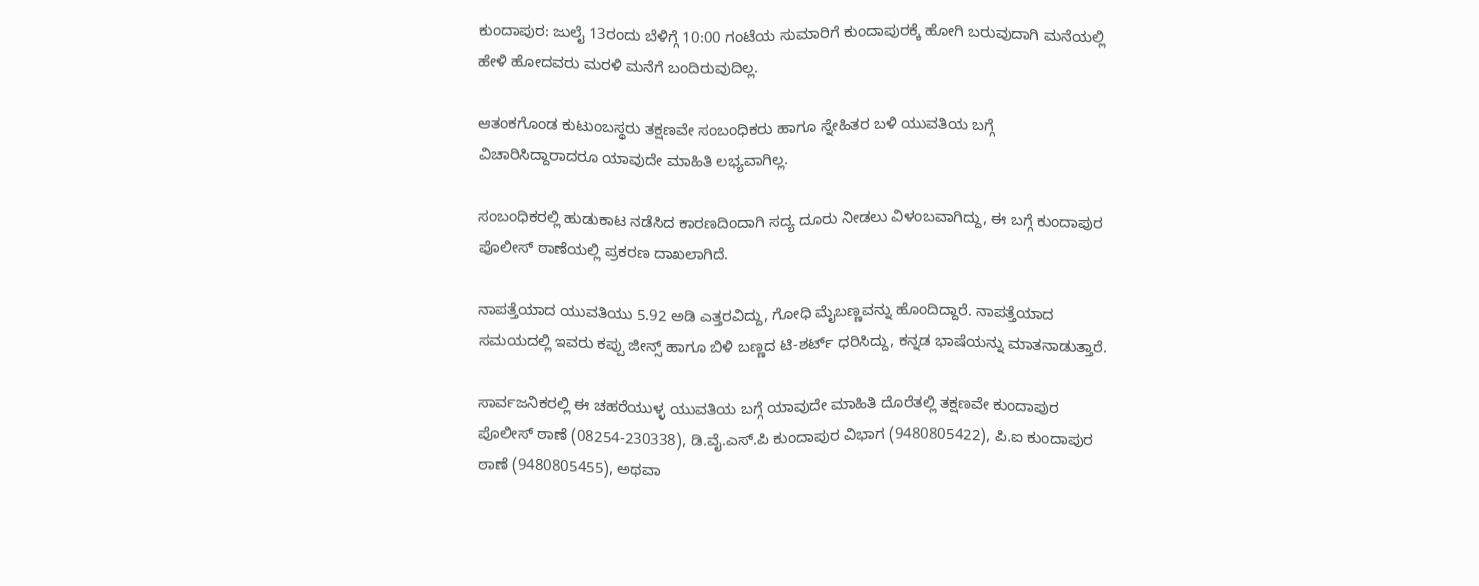ಕುಂದಾಪುರ: ಜುಲೈ 13ರಂದು ಬೆಳಿಗ್ಗೆ 10:00 ಗಂಟೆಯ ಸುಮಾರಿಗೆ ಕುಂದಾಪುರಕ್ಕೆ ಹೋಗಿ ಬರುವುದಾಗಿ ಮನೆಯಲ್ಲಿ ಹೇಳಿ ಹೋದವರು ಮರಳಿ ಮನೆಗೆ ಬಂದಿರುವುದಿಲ್ಲ.

ಆತಂಕಗೊಂಡ ಕುಟುಂಬಸ್ಥರು ತಕ್ಷಣವೇ ಸಂಬಂಧಿಕರು ಹಾಗೂ ಸ್ನೇಹಿತರ ಬಳಿ ಯುವತಿಯ ಬಗ್ಗೆ ವಿಚಾರಿಸಿದ್ದಾರಾದರೂ ಯಾವುದೇ ಮಾಹಿತಿ ಲಭ್ಯವಾಗಿಲ್ಲ.

ಸಂಬಂಧಿಕರಲ್ಲಿ ಹುಡುಕಾಟ ನಡೆಸಿದ ಕಾರಣದಿಂದಾಗಿ ಸದ್ಯ ದೂರು ನೀಡಲು ವಿಳಂಬವಾಗಿದ್ದು, ಈ ಬಗ್ಗೆ ಕುಂದಾಪುರ ಪೊಲೀಸ್ ಠಾಣೆಯಲ್ಲಿ ಪ್ರಕರಣ ದಾಖಲಾಗಿದೆ.

ನಾಪತ್ತೆಯಾದ ಯುವತಿಯು 5.92 ಅಡಿ ಎತ್ತರವಿದ್ದು, ಗೋಧಿ ಮೈಬಣ್ಣವನ್ನು ಹೊಂದಿದ್ದಾರೆ. ನಾಪತ್ತೆಯಾದ ಸಮಯದಲ್ಲಿ ಇವರು ಕಪ್ಪು ಜೀನ್ಸ್ ಹಾಗೂ ಬಿಳಿ ಬಣ್ಣದ ಟಿ-ಶರ್ಟ್ ಧರಿಸಿದ್ದು, ಕನ್ನಡ ಭಾಷೆಯನ್ನು ಮಾತನಾಡುತ್ತಾರೆ.

ಸಾರ್ವಜನಿಕರಲ್ಲಿ ಈ ಚಹರೆಯುಳ್ಳ ಯುವತಿಯ ಬಗ್ಗೆ ಯಾವುದೇ ಮಾಹಿತಿ ದೊರೆತಲ್ಲಿ ತಕ್ಷಣವೇ ಕುಂದಾಪುರ ಪೊಲೀಸ್ ಠಾಣೆ (08254-230338), ಡಿ.ವೈ.ಎಸ್.ಪಿ ಕುಂದಾಪುರ ವಿಭಾಗ (9480805422), ಪಿ.ಐ ಕುಂದಾಪುರ ಠಾಣೆ (9480805455), ಅಥವಾ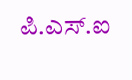ಪಿ.ಎಸ್.ಐ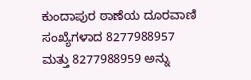ಕುಂದಾಪುರ ಠಾಣೆಯ ದೂರವಾಣಿ ಸಂಖ್ಯೆಗಳಾದ 8277988957 ಮತ್ತು 8277988959 ಅನ್ನು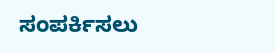ಸಂಪರ್ಕಿಸಲು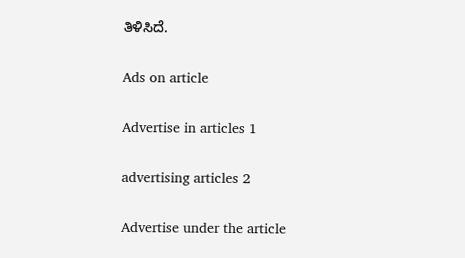ತಿಳಿಸಿದೆ.

Ads on article

Advertise in articles 1

advertising articles 2

Advertise under the article